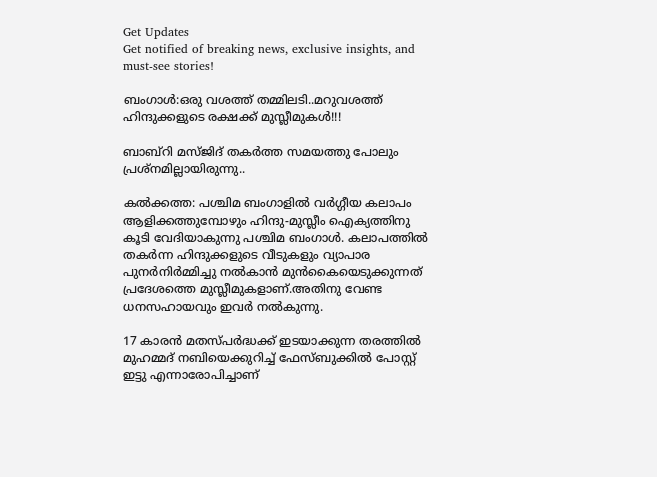Get Updates
Get notified of breaking news, exclusive insights, and must-see stories!

ബംഗാള്‍:ഒരു വശത്ത് തമ്മിലടി..മറുവശത്ത് ഹിന്ദുക്കളുടെ രക്ഷക്ക് മുസ്ലീമുകള്‍!!!

ബാബ്‌റി മസ്ജിദ് തകര്‍ത്ത സമയത്തു പോലും പ്രശ്‌നമില്ലായിരുന്നു..

കല്‍ക്കത്ത: പശ്ചിമ ബംഗാളില്‍ വര്‍ഗ്ഗീയ കലാപം ആളിക്കത്തുമ്പോഴും ഹിന്ദു-മുസ്ലീം ഐക്യത്തിനു കൂടി വേദിയാകുന്നു പശ്ചിമ ബംഗാള്‍. കലാപത്തില്‍ തകര്‍ന്ന ഹിന്ദുക്കളുടെ വീടുകളും വ്യാപാര പുനര്‍നിര്‍മ്മിച്ചു നല്‍കാന്‍ മുന്‍കൈയെടുക്കുന്നത് പ്രദേശത്തെ മുസ്ലീമുകളാണ്.അതിനു വേണ്ട ധനസഹായവും ഇവര്‍ നല്‍കുന്നു.

17 കാരന്‍ മതസ്പര്‍ദ്ധക്ക് ഇടയാക്കുന്ന തരത്തില്‍ മുഹമ്മദ് നബിയെക്കുറിച്ച് ഫേസ്ബുക്കില്‍ പോസ്റ്റ് ഇട്ടു എന്നാരോപിച്ചാണ്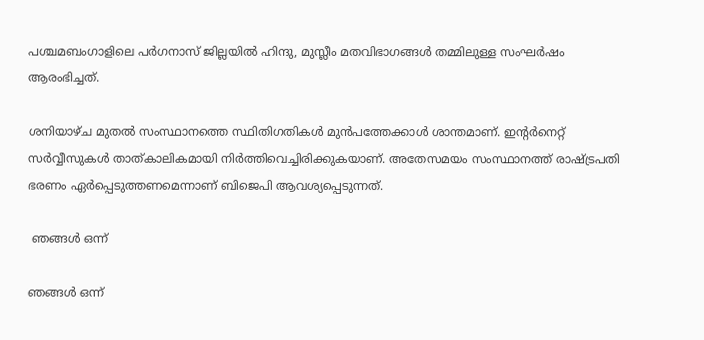പശ്ചമബംഗാളിലെ പര്‍ഗനാസ് ജില്ലയില്‍ ഹിന്ദു, മുസ്ലീം മതവിഭാഗങ്ങള്‍ തമ്മിലുള്ള സംഘര്‍ഷം ആരംഭിച്ചത്.

ശനിയാഴ്ച മുതല്‍ സംസ്ഥാനത്തെ സ്ഥിതിഗതികള്‍ മുന്‍പത്തേക്കാള്‍ ശാന്തമാണ്. ഇന്റര്‍നെറ്റ് സര്‍വ്വീസുകള്‍ താത്കാലികമായി നിര്‍ത്തിവെച്ചിരിക്കുകയാണ്. അതേസമയം സംസ്ഥാനത്ത് രാഷ്ട്രപതി ഭരണം ഏര്‍പ്പെടുത്തണമെന്നാണ് ബിജെപി ആവശ്യപ്പെടുന്നത്.

 ഞങ്ങള്‍ ഒന്ന്

ഞങ്ങള്‍ ഒന്ന്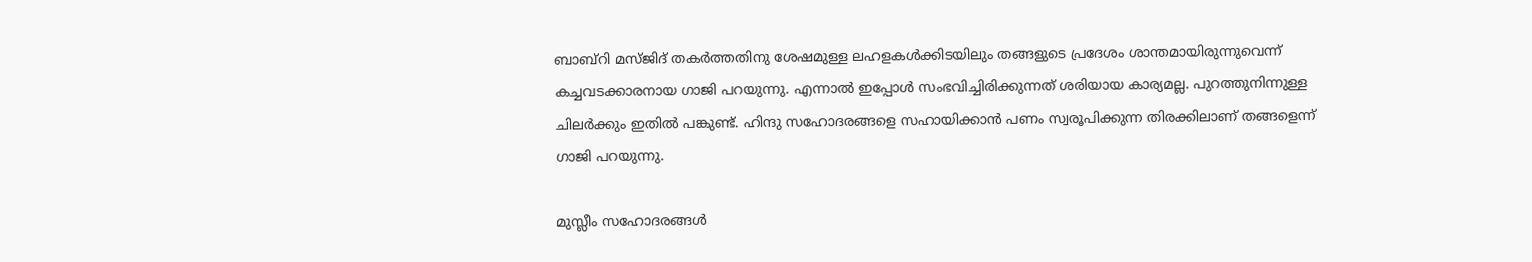ബാബ്‌റി മസ്ജിദ് തകര്‍ത്തതിനു ശേഷമുള്ള ലഹളകള്‍ക്കിടയിലും തങ്ങളുടെ പ്രദേശം ശാന്തമായിരുന്നുവെന്ന് കച്ചവടക്കാരനായ ഗാജി പറയുന്നു. എന്നാല്‍ ഇപ്പോള്‍ സംഭവിച്ചിരിക്കുന്നത് ശരിയായ കാര്യമല്ല. പുറത്തുനിന്നുള്ള ചിലര്‍ക്കും ഇതില്‍ പങ്കുണ്ട്. ഹിന്ദു സഹോദരങ്ങളെ സഹായിക്കാന്‍ പണം സ്വരൂപിക്കുന്ന തിരക്കിലാണ് തങ്ങളെന്ന് ഗാജി പറയുന്നു.

മുസ്ലീം സഹോദരങ്ങള്‍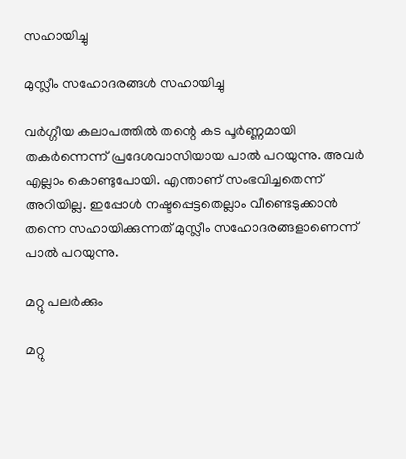സഹായിച്ചു

മുസ്ലീം സഹോദരങ്ങള്‍ സഹായിച്ചു

വര്‍ഗ്ഗീയ കലാപത്തില്‍ തന്റെ കട പൂര്‍ണ്ണമായി തകര്‍ന്നെന്ന് പ്രദേശവാസിയായ പാല്‍ പറയുന്നു. അവര്‍ എല്ലാം കൊണ്ടുപോയി. എന്താണ് സംഭവിച്ചതെന്ന് അറിയില്ല. ഇപ്പോള്‍ നഷ്ടപ്പെട്ടതെല്ലാം വീണ്ടെടുക്കാന്‍ തന്നെ സഹായിക്കുന്നത് മുസ്ലീം സഹോദരങ്ങളാണെന്ന് പാല്‍ പറയുന്നു.

മറ്റു പലര്‍ക്കും

മറ്റു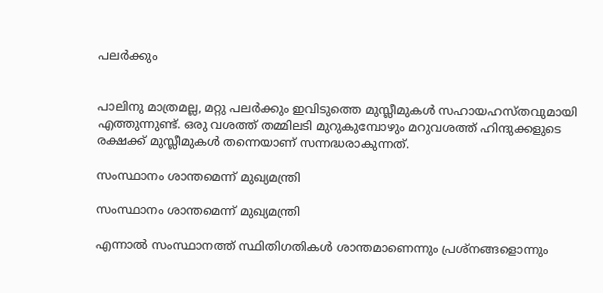പലര്‍ക്കും


പാലിനു മാത്രമല്ല, മറ്റു പലര്‍ക്കും ഇവിടുത്തെ മുസ്ലീമുകള്‍ സഹായഹസ്തവുമായി എത്തുന്നുണ്ട്. ഒരു വശത്ത് തമ്മിലടി മുറുകുമ്പോഴും മറുവശത്ത് ഹിന്ദുക്കളുടെ രക്ഷക്ക് മുസ്ലീമുകള്‍ തന്നെയാണ് സന്നദ്ധരാകുന്നത്.

സംസ്ഥാനം ശാന്തമെന്ന് മുഖ്യമന്ത്രി

സംസ്ഥാനം ശാന്തമെന്ന് മുഖ്യമന്ത്രി

എന്നാല്‍ സംസ്ഥാനത്ത് സ്ഥിതിഗതികള്‍ ശാന്തമാണെന്നും പ്രശ്‌നങ്ങളൊന്നും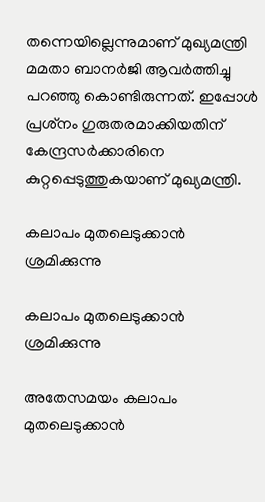തന്നെയില്ലെന്നുമാണ് മുഖ്യമന്ത്രി മമതാ ബാനര്‍ജി ആവര്‍ത്തിച്ചു പറഞ്ഞു കൊണ്ടിരുന്നത്. ഇപ്പോള്‍ പ്രശ്‌നം ഗുരുതരമാക്കിയതിന് കേന്ദ്രസര്‍ക്കാരിനെ കുറ്റപ്പെടുത്തുകയാണ് മുഖ്യമന്ത്രി.

കലാപം മുതലെടുക്കാന്‍ ശ്രമിക്കുന്നു

കലാപം മുതലെടുക്കാന്‍ ശ്രമിക്കുന്നു

അതേസമയം കലാപം മുതലെടുക്കാന്‍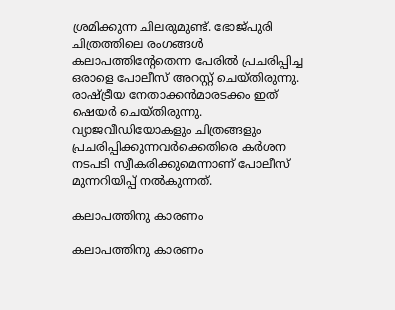ശ്രമിക്കുന്ന ചിലരുമുണ്ട്. ഭോജ്പുരി ചിത്രത്തിലെ രംഗങ്ങള്‍ കലാപത്തിന്റേതെന്ന പേരില്‍ പ്രചരിപ്പിച്ച ഒരാളെ പോലീസ് അറസ്റ്റ് ചെയ്തിരുന്നു. രാഷ്ട്രീയ നേതാക്കന്‍മാരടക്കം ഇത് ഷെയര്‍ ചെയ്തിരുന്നു. വ്യാജവീഡിയോകളും ചിത്രങ്ങളും പ്രചരിപ്പിക്കുന്നവര്‍ക്കെതിരെ കര്‍ശന നടപടി സ്വീകരിക്കുമെന്നാണ് പോലീസ് മുന്നറിയിപ്പ് നല്‍കുന്നത്.

കലാപത്തിനു കാരണം

കലാപത്തിനു കാരണം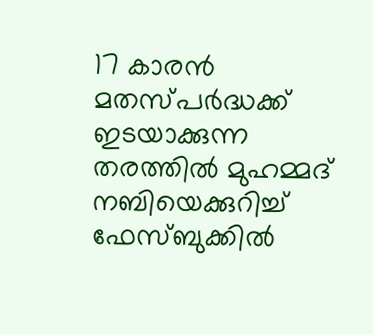17 കാരന്‍ മതസ്പര്‍ദ്ധക്ക് ഇടയാക്കുന്ന തരത്തില്‍ മുഹമ്മദ് നബിയെക്കുറിച്ച് ഫേസ്ബുക്കില്‍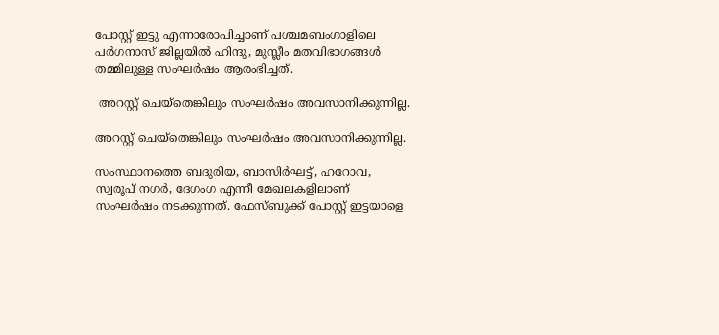പോസ്റ്റ് ഇട്ടു എന്നാരോപിച്ചാണ് പശ്ചമബംഗാളിലെ പര്‍ഗനാസ് ജില്ലയില്‍ ഹിന്ദു, മുസ്ലീം മതവിഭാഗങ്ങള്‍ തമ്മിലുള്ള സംഘര്‍ഷം ആരംഭിച്ചത്.

 അറസ്റ്റ് ചെയ്‌തെങ്കിലും സംഘര്‍ഷം അവസാനിക്കുന്നില്ല.

അറസ്റ്റ് ചെയ്‌തെങ്കിലും സംഘര്‍ഷം അവസാനിക്കുന്നില്ല.

സംസ്ഥാനത്തെ ബദുരിയ, ബാസിര്‍ഘട്ട്, ഹറോവ, സ്വരൂപ് നഗര്‍, ദേഗംഗ എന്നീ മേഖലകളിലാണ് സംഘര്‍ഷം നടക്കുന്നത്. ഫേസ്ബുക്ക് പോസ്റ്റ് ഇട്ടയാളെ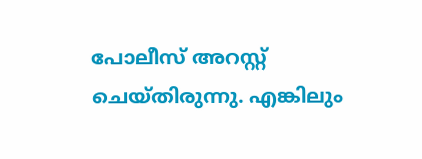പോലീസ് അറസ്റ്റ് ചെയ്തിരുന്നു. എങ്കിലും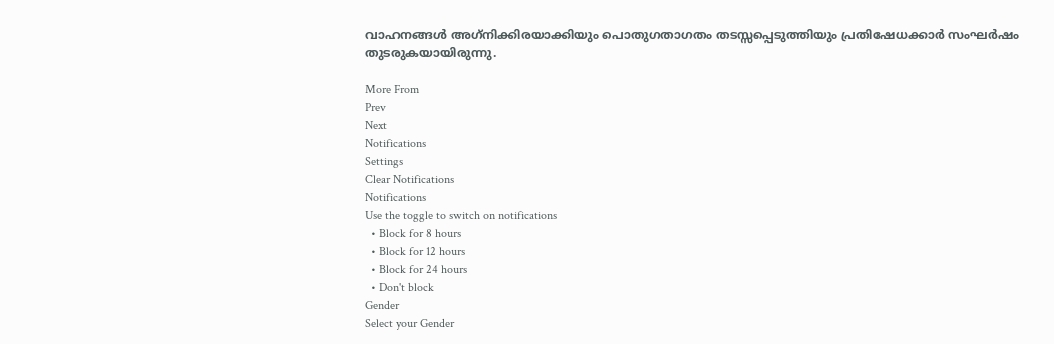വാഹനങ്ങള്‍ അഗ്‌നിക്കിരയാക്കിയും പൊതുഗതാഗതം തടസ്സപ്പെടുത്തിയും പ്രതിഷേധക്കാര്‍ സംഘര്‍ഷം തുടരുകയായിരുന്നു.

More From
Prev
Next
Notifications
Settings
Clear Notifications
Notifications
Use the toggle to switch on notifications
  • Block for 8 hours
  • Block for 12 hours
  • Block for 24 hours
  • Don't block
Gender
Select your Gender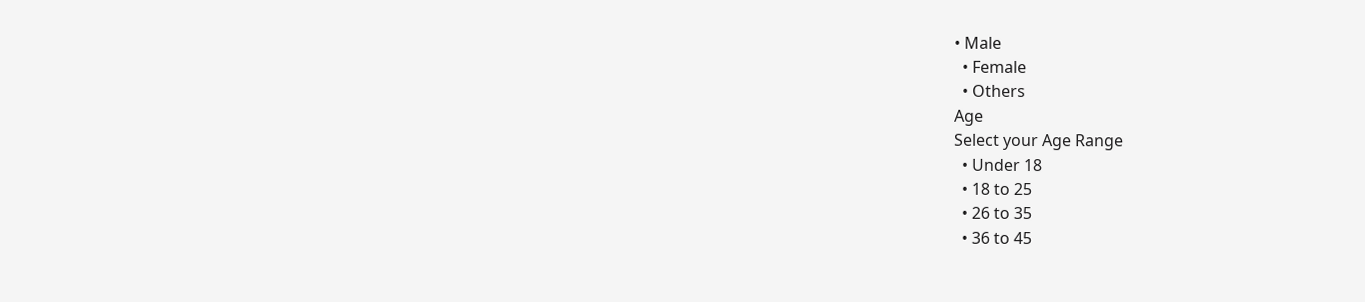• Male
  • Female
  • Others
Age
Select your Age Range
  • Under 18
  • 18 to 25
  • 26 to 35
  • 36 to 45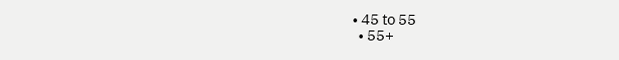• 45 to 55
  • 55+